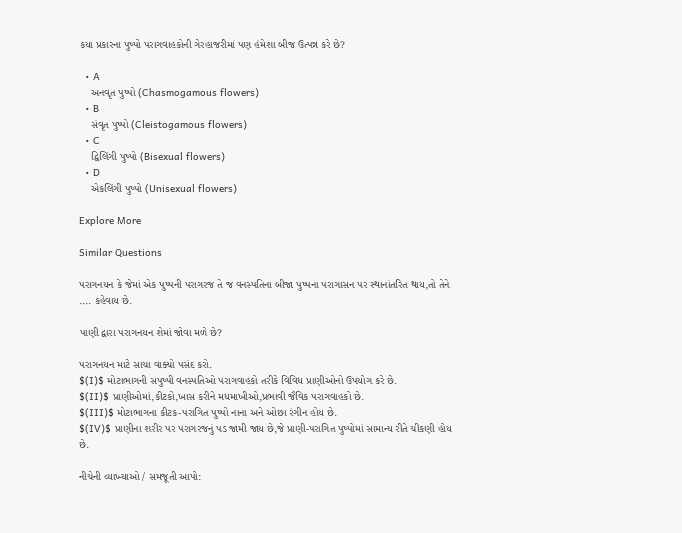કયા પ્રકારના પુષ્પો પરાગવાહકોની ગેરહાજરીમાં પણ હંમેશા બીજ ઉત્પન્ન કરે છે?

  • A
    અનવૃત પુષ્પો (Chasmogamous flowers)
  • B
    સંવૃત પુષ્પો (Cleistogamous flowers)
  • C
    દ્વિલિંગી પુષ્પો (Bisexual flowers)
  • D
    એકલિંગી પુષ્પો (Unisexual flowers)

Explore More

Similar Questions

પરાગનયન કે જેમાં એક પુષ્પની પરાગરજ તે જ વનસ્પતિના બીજા પુષ્પના પરાગાસન પર સ્થાનાંતરિત થાય,તો તેને .... કહેવાય છે.

પાણી દ્વારા પરાગનયન શેમાં જોવા મળે છે?

પરાગનયન માટે સાચા વાક્યો પસંદ કરો.
$(I)$ મોટાભાગની સપુષ્પી વનસ્પતિઓ પરાગવાહકો તરીકે વિવિધ પ્રાણીઓનો ઉપયોગ કરે છે.
$(II)$ પ્રાણીઓમાં,કીટકો,ખાસ કરીને મધમાખીઓ,પ્રભાવી જૈવિક પરાગવાહકો છે.
$(III)$ મોટાભાગના કીટક-પરાગિત પુષ્પો નાના અને ઓછા રંગીન હોય છે.
$(IV)$ પ્રાણીના શરીર પર પરાગરજનું પડ જામી જાય છે,જે પ્રાણી-પરાગિત પુષ્પોમાં સામાન્ય રીતે ચીકણી હોય છે.

નીચેની વ્યાખ્યાઓ / સમજૂતી આપો: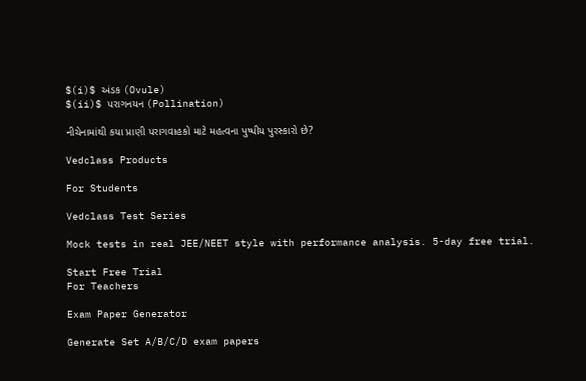$(i)$ અંડક (Ovule)
$(ii)$ પરાગનયન (Pollination)

નીચેનામાંથી કયા પ્રાણી પરાગવાહકો માટે મહત્વના પુષ્પીય પુરસ્કારો છે?

Vedclass Products

For Students

Vedclass Test Series

Mock tests in real JEE/NEET style with performance analysis. 5-day free trial.

Start Free Trial
For Teachers

Exam Paper Generator

Generate Set A/B/C/D exam papers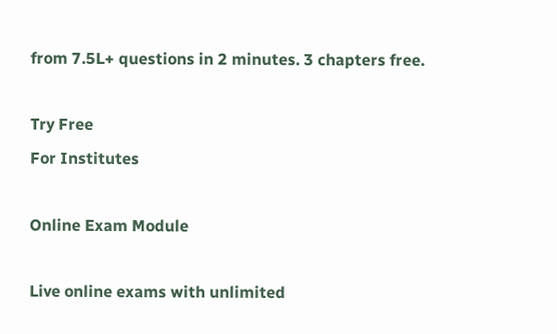from 7.5L+ questions in 2 minutes. 3 chapters free.

Try Free
For Institutes

Online Exam Module

Live online exams with unlimited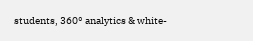students, 360° analytics & white-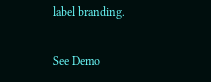label branding.

See Demo